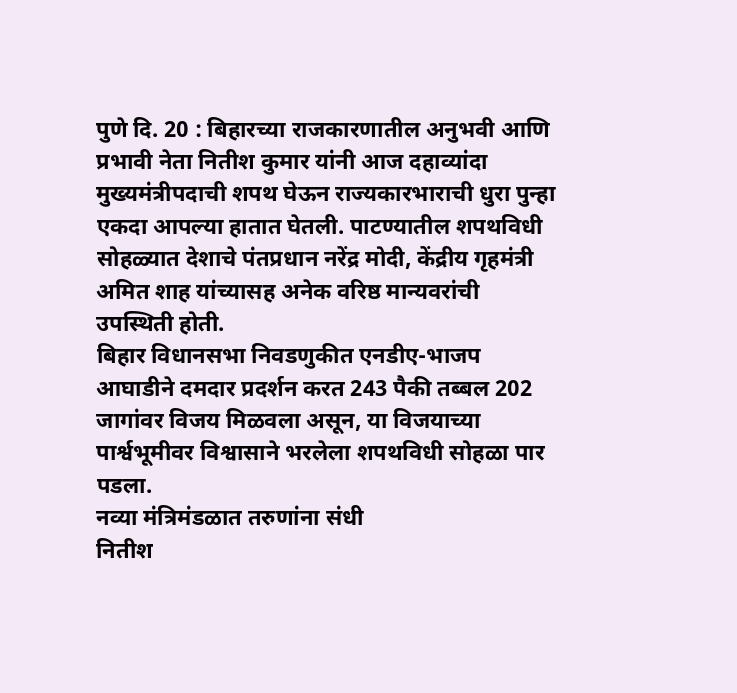पुणे दि. 20 : बिहारच्या राजकारणातील अनुभवी आणि प्रभावी नेता नितीश कुमार यांनी आज दहाव्यांदा मुख्यमंत्रीपदाची शपथ घेऊन राज्यकारभाराची धुरा पुन्हा एकदा आपल्या हातात घेतली. पाटण्यातील शपथविधी सोहळ्यात देशाचे पंतप्रधान नरेंद्र मोदी, केंद्रीय गृहमंत्री अमित शाह यांच्यासह अनेक वरिष्ठ मान्यवरांची उपस्थिती होती.
बिहार विधानसभा निवडणुकीत एनडीए-भाजप आघाडीने दमदार प्रदर्शन करत 243 पैकी तब्बल 202 जागांवर विजय मिळवला असून, या विजयाच्या पार्श्वभूमीवर विश्वासाने भरलेला शपथविधी सोहळा पार पडला.
नव्या मंत्रिमंडळात तरुणांना संधी
नितीश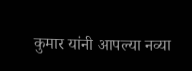कुमार यांनी आपल्या नव्या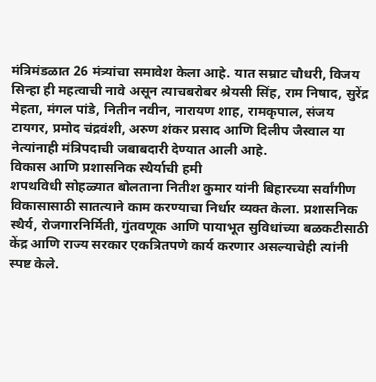मंत्रिमंडळात 26 मंत्र्यांचा समावेश केला आहे. यात सम्राट चौधरी, विजय सिन्हा ही महत्वाची नावे असून त्याचबरोबर श्रेयसी सिंह, राम निषाद, सुरेंद्र मेहता, मंगल पांडे, नितीन नवीन, नारायण शाह, रामकृपाल, संजय टायगर, प्रमोद चंद्रवंशी, अरुण शंकर प्रसाद आणि दिलीप जैस्वाल या नेत्यांनाही मंत्रिपदाची जबाबदारी देण्यात आली आहे.
विकास आणि प्रशासनिक स्थैर्याची हमी
शपथविधी सोहळ्यात बोलताना नितीश कुमार यांनी बिहारच्या सर्वांगीण विकासासाठी सातत्याने काम करण्याचा निर्धार व्यक्त केला. प्रशासनिक स्थैर्य, रोजगारनिर्मिती, गुंतवणूक आणि पायाभूत सुविधांच्या बळकटीसाठी केंद्र आणि राज्य सरकार एकत्रितपणे कार्य करणार असल्याचेही त्यांनी स्पष्ट केले.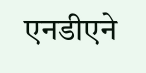एनडीएने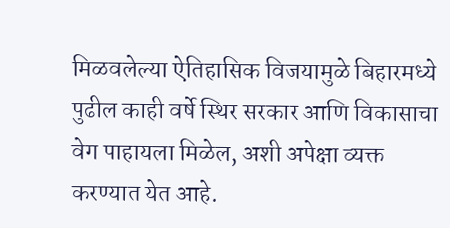मिळवलेल्या ऐतिहासिक विजयामुळे बिहारमध्ये पुढील काही वर्षे स्थिर सरकार आणि विकासाचा वेग पाहायला मिळेल, अशी अपेक्षा व्यक्त करण्यात येत आहे.